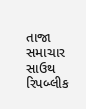તાજા સમાચાર
સાઉથ રિપબ્લીક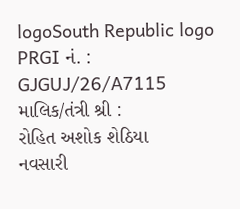logoSouth Republic logo
PRGI નં. :
GJGUJ/26/A7115
માલિક/તંત્રી શ્રી :
રોહિત અશોક શેઠિયા
નવસારી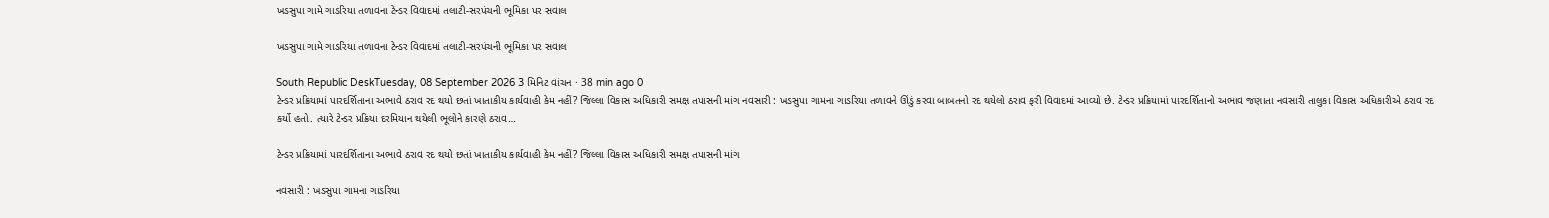ખડસુપા ગામે ગાડરિયા તળાવના ટેન્ડર વિવાદમાં તલાટી-સરપંચની ભૂમિકા પર સવાલ

ખડસુપા ગામે ગાડરિયા તળાવના ટેન્ડર વિવાદમાં તલાટી-સરપંચની ભૂમિકા પર સવાલ

South Republic DeskTuesday, 08 September 2026 3 મિનિટ વાંચન · 38 min ago 0
ટેન્ડર પ્રક્રિયામાં પારદર્શિતાના અભાવે ઠરાવ રદ થયો છતાં ખાતાકીય કાર્યવાહી કેમ નહીં? જિલ્લા વિકાસ અધિકારી સમક્ષ તપાસની માંગ નવસારી : ખડસુપા ગામના ગાડરિયા તળાવને ઊંડું કરવા બાબતનો રદ થયેલો ઠરાવ ફરી વિવાદમાં આવ્યો છે. ટેન્ડર પ્રક્રિયામાં પારદર્શિતાનો અભાવ જણાતા નવસારી તાલુકા વિકાસ અધિકારીએ ઠરાવ રદ કર્યો હતો. ત્યારે ટેન્ડર પ્રક્રિયા દરમિયાન થયેલી ભૂલોને કારણે ઠરાવ…

ટેન્ડર પ્રક્રિયામાં પારદર્શિતાના અભાવે ઠરાવ રદ થયો છતાં ખાતાકીય કાર્યવાહી કેમ નહીં? જિલ્લા વિકાસ અધિકારી સમક્ષ તપાસની માંગ

નવસારી : ખડસુપા ગામના ગાડરિયા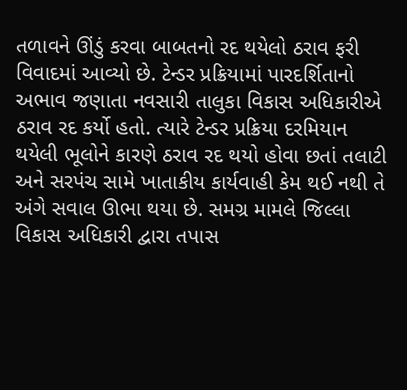તળાવને ઊંડું કરવા બાબતનો રદ થયેલો ઠરાવ ફરી વિવાદમાં આવ્યો છે. ટેન્ડર પ્રક્રિયામાં પારદર્શિતાનો અભાવ જણાતા નવસારી તાલુકા વિકાસ અધિકારીએ ઠરાવ રદ કર્યો હતો. ત્યારે ટેન્ડર પ્રક્રિયા દરમિયાન થયેલી ભૂલોને કારણે ઠરાવ રદ થયો હોવા છતાં તલાટી અને સરપંચ સામે ખાતાકીય કાર્યવાહી કેમ થઈ નથી તે અંગે સવાલ ઊભા થયા છે. સમગ્ર મામલે જિલ્લા વિકાસ અધિકારી દ્વારા તપાસ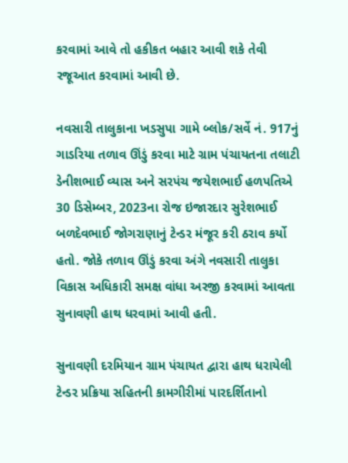કરવામાં આવે તો હકીકત બહાર આવી શકે તેવી રજૂઆત કરવામાં આવી છે.

નવસારી તાલુકાના ખડસુપા ગામે બ્લોક/સર્વે નં. 917નું ગાડરિયા તળાવ ઊંડું કરવા માટે ગ્રામ પંચાયતના તલાટી ડેનીશભાઈ વ્યાસ અને સરપંચ જયેશભાઈ હળપતિએ 30 ડિસેમ્બર, 2023ના રોજ ઇજારદાર સુરેશભાઈ બળદેવભાઈ જોગરાણાનું ટેન્ડર મંજૂર કરી ઠરાવ કર્યો હતો. જોકે તળાવ ઊંડું કરવા અંગે નવસારી તાલુકા વિકાસ અધિકારી સમક્ષ વાંધા અરજી કરવામાં આવતા સુનાવણી હાથ ધરવામાં આવી હતી.

સુનાવણી દરમિયાન ગ્રામ પંચાયત દ્વારા હાથ ધરાયેલી ટેન્ડર પ્રક્રિયા સહિતની કામગીરીમાં પારદર્શિતાનો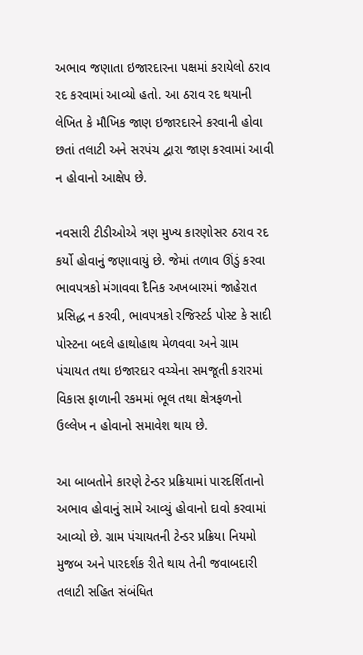અભાવ જણાતા ઇજારદારના પક્ષમાં કરાયેલો ઠરાવ રદ કરવામાં આવ્યો હતો. આ ઠરાવ રદ થયાની લેખિત કે મૌખિક જાણ ઇજારદારને કરવાની હોવા છતાં તલાટી અને સરપંચ દ્વારા જાણ કરવામાં આવી ન હોવાનો આક્ષેપ છે.

નવસારી ટીડીઓએ ત્રણ મુખ્ય કારણોસર ઠરાવ રદ કર્યો હોવાનું જણાવાયું છે. જેમાં તળાવ ઊંડું કરવા ભાવપત્રકો મંગાવવા દૈનિક અખબારમાં જાહેરાત પ્રસિદ્ધ ન કરવી, ભાવપત્રકો રજિસ્ટર્ડ પોસ્ટ કે સાદી પોસ્ટના બદલે હાથોહાથ મેળવવા અને ગ્રામ પંચાયત તથા ઇજારદાર વચ્ચેના સમજૂતી કરારમાં વિકાસ ફાળાની રકમમાં ભૂલ તથા ક્ષેત્રફળનો ઉલ્લેખ ન હોવાનો સમાવેશ થાય છે.

આ બાબતોને કારણે ટેન્ડર પ્રક્રિયામાં પારદર્શિતાનો અભાવ હોવાનું સામે આવ્યું હોવાનો દાવો કરવામાં આવ્યો છે. ગ્રામ પંચાયતની ટેન્ડર પ્રક્રિયા નિયમો મુજબ અને પારદર્શક રીતે થાય તેની જવાબદારી તલાટી સહિત સંબંધિત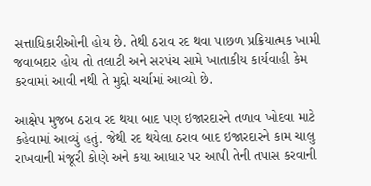સત્તાધિકારીઓની હોય છે. તેથી ઠરાવ રદ થવા પાછળ પ્રક્રિયાત્મક ખામી જવાબદાર હોય તો તલાટી અને સરપંચ સામે ખાતાકીય કાર્યવાહી કેમ કરવામાં આવી નથી તે મુદ્દો ચર્ચામાં આવ્યો છે.

આક્ષેપ મુજબ ઠરાવ રદ થયા બાદ પણ ઇજારદારને તળાવ ખોદવા માટે કહેવામાં આવ્યું હતું. જેથી રદ થયેલા ઠરાવ બાદ ઇજારદારને કામ ચાલુ રાખવાની મંજૂરી કોણે અને કયા આધાર પર આપી તેની તપાસ કરવાની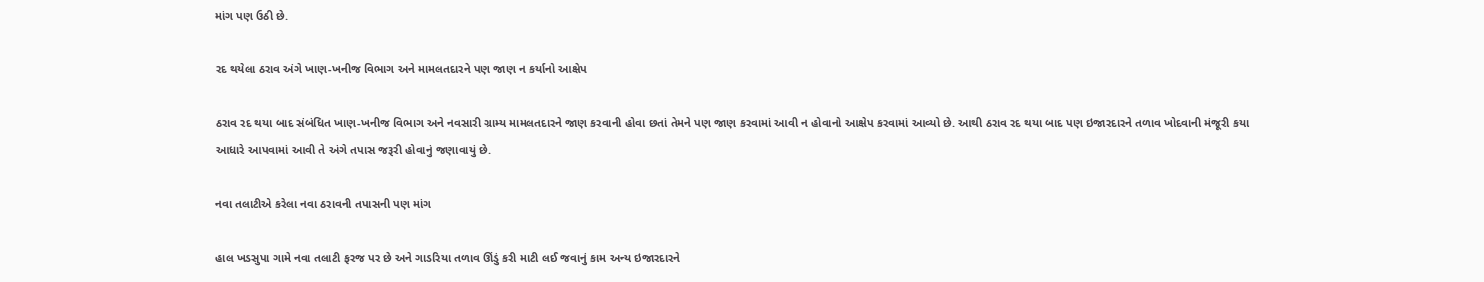માંગ પણ ઉઠી છે.

રદ થયેલા ઠરાવ અંગે ખાણ-ખનીજ વિભાગ અને મામલતદારને પણ જાણ ન કર્યાનો આક્ષેપ

ઠરાવ રદ થયા બાદ સંબંધિત ખાણ-ખનીજ વિભાગ અને નવસારી ગ્રામ્ય મામલતદારને જાણ કરવાની હોવા છતાં તેમને પણ જાણ કરવામાં આવી ન હોવાનો આક્ષેપ કરવામાં આવ્યો છે. આથી ઠરાવ રદ થયા બાદ પણ ઇજારદારને તળાવ ખોદવાની મંજૂરી કયા આધારે આપવામાં આવી તે અંગે તપાસ જરૂરી હોવાનું જણાવાયું છે.

નવા તલાટીએ કરેલા નવા ઠરાવની તપાસની પણ માંગ

હાલ ખડસુપા ગામે નવા તલાટી ફરજ પર છે અને ગાડરિયા તળાવ ઊંડું કરી માટી લઈ જવાનું કામ અન્ય ઇજારદારને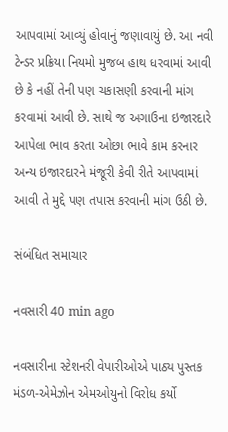આપવામાં આવ્યું હોવાનું જણાવાયું છે. આ નવી ટેન્ડર પ્રક્રિયા નિયમો મુજબ હાથ ધરવામાં આવી છે કે નહીં તેની પણ ચકાસણી કરવાની માંગ કરવામાં આવી છે. સાથે જ અગાઉના ઇજારદારે આપેલા ભાવ કરતા ઓછા ભાવે કામ કરનાર અન્ય ઇજારદારને મંજૂરી કેવી રીતે આપવામાં આવી તે મુદ્દે પણ તપાસ કરવાની માંગ ઉઠી છે.

સંબંધિત સમાચાર

નવસારી 40 min ago

નવસારીના સ્ટેશનરી વેપારીઓએ પાઠ્ય પુસ્તક મંડળ-એમેઝોન એમઓયુનો વિરોધ કર્યો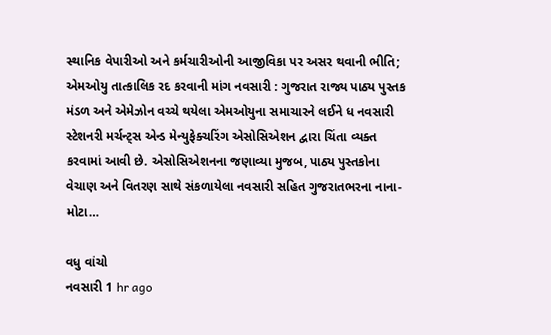સ્થાનિક વેપારીઓ અને કર્મચારીઓની આજીવિકા પર અસર થવાની ભીતિ; એમઓયુ તાત્કાલિક રદ કરવાની માંગ નવસારી : ગુજરાત રાજ્ય પાઠ્ય પુસ્તક મંડળ અને એમેઝોન વચ્ચે થયેલા એમઓયુના સમાચારને લઈને ધ નવસારી સ્ટેશનરી મર્ચન્ટ્સ એન્ડ મેન્યુફેક્ચરિંગ એસોસિએશન દ્વારા ચિંતા વ્યક્ત કરવામાં આવી છે. એસોસિએશનના જણાવ્યા મુજબ, પાઠ્ય પુસ્તકોના વેચાણ અને વિતરણ સાથે સંકળાયેલા નવસારી સહિત ગુજરાતભરના નાના-મોટા…

વધુ વાંચો
નવસારી 1 hr ago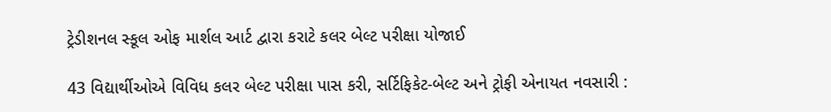ટ્રેડીશનલ સ્કૂલ ઓફ માર્શલ આર્ટ દ્વારા કરાટે કલર બેલ્ટ પરીક્ષા યોજાઈ

43 વિદ્યાર્થીઓએ વિવિધ કલર બેલ્ટ પરીક્ષા પાસ કરી, સર્ટિફિકેટ-બેલ્ટ અને ટ્રોફી એનાયત નવસારી :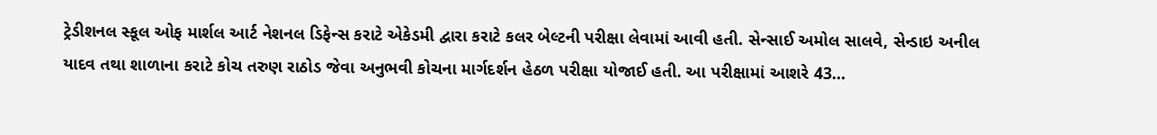ટ્રેડીશનલ સ્કૂલ ઓફ માર્શલ આર્ટ નેશનલ ડિફેન્સ કરાટે એકેડમી દ્વારા કરાટે કલર બેલ્ટની પરીક્ષા લેવામાં આવી હતી. સેન્સાઈ અમોલ સાલવે, સેન્ડાઇ અનીલ યાદવ તથા શાળાના કરાટે કોચ તરુણ રાઠોડ જેવા અનુભવી કોચના માર્ગદર્શન હેઠળ પરીક્ષા યોજાઈ હતી. આ પરીક્ષામાં આશરે 43…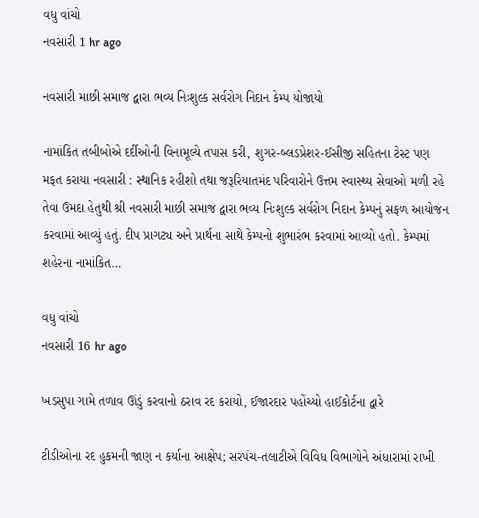વધુ વાંચો
નવસારી 1 hr ago

નવસારી માછી સમાજ દ્વારા ભવ્ય નિઃશુલ્ક સર્વરોગ નિદાન કેમ્પ યોજાયો

નામાંકિત તબીબોએ દર્દીઓની વિનામૂલ્યે તપાસ કરી, શુગર-બ્લડપ્રેશર-ઈસીજી સહિતના ટેસ્ટ પણ મફત કરાયા નવસારી : સ્થાનિક રહીશો તથા જરૂરિયાતમંદ પરિવારોને ઉત્તમ સ્વાસ્થ્ય સેવાઓ મળી રહે તેવા ઉમદા હેતુથી શ્રી નવસારી માછી સમાજ દ્વારા ભવ્ય નિઃશુલ્ક સર્વરોગ નિદાન કેમ્પનું સફળ આયોજન કરવામાં આવ્યું હતું. દીપ પ્રાગટ્ય અને પ્રાર્થના સાથે કેમ્પનો શુભારંભ કરવામાં આવ્યો હતો. કેમ્પમાં શહેરના નામાંકિત…

વધુ વાંચો
નવસારી 16 hr ago

ખડસુપા ગામે તળાવ ઊંડું કરવાનો ઠરાવ રદ કરાયો, ઈજારદાર પહોંચ્યો હાઈકોર્ટના દ્વારે

ટીડીઓના રદ હુકમની જાણ ન કર્યાના આક્ષેપ; સરપંચ-તલાટીએ વિવિધ વિભાગોને અંધારામાં રાખી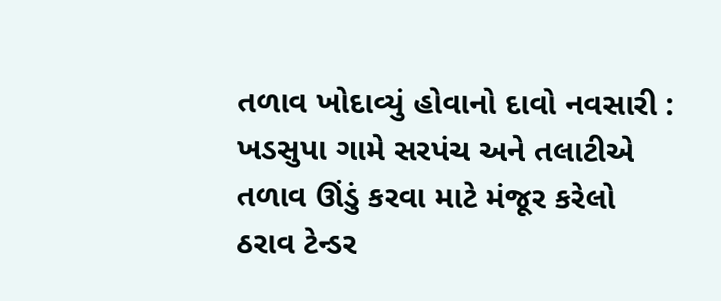તળાવ ખોદાવ્યું હોવાનો દાવો નવસારી : ખડસુપા ગામે સરપંચ અને તલાટીએ તળાવ ઊંડું કરવા માટે મંજૂર કરેલો ઠરાવ ટેન્ડર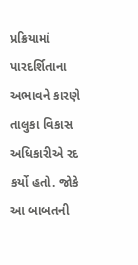પ્રક્રિયામાં પારદર્શિતાના અભાવને કારણે તાલુકા વિકાસ અધિકારીએ રદ કર્યો હતો. જોકે આ બાબતની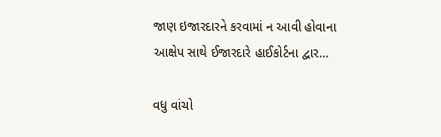જાણ ઇજારદારને કરવામાં ન આવી હોવાના આક્ષેપ સાથે ઈજારદારે હાઈકોર્ટના દ્વાર…

વધુ વાંચો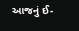આજનું ઈ-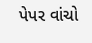પેપર વાંચો